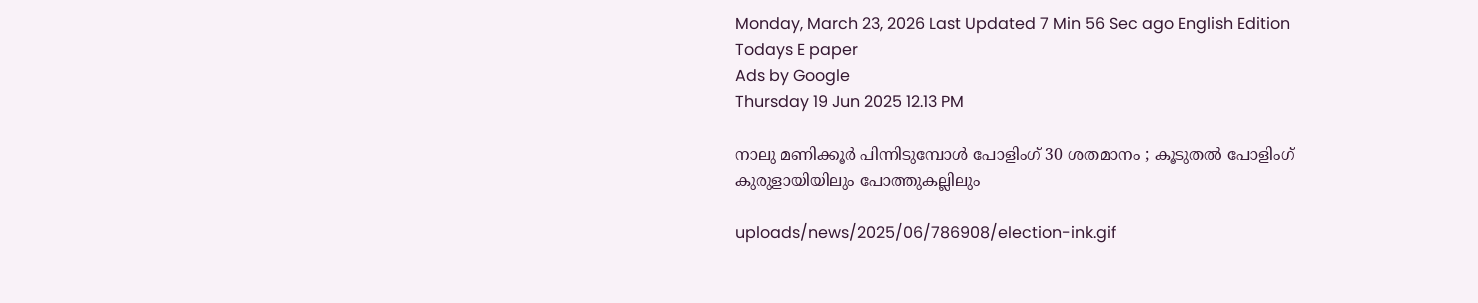Monday, March 23, 2026 Last Updated 7 Min 56 Sec ago English Edition
Todays E paper
Ads by Google
Thursday 19 Jun 2025 12.13 PM

നാലു മണിക്കൂര്‍ പിന്നിടുമ്പോള്‍ പോളിംഗ് 30 ശതമാനം ; കൂടുതല്‍ പോളിംഗ് കുരുളായിയിലും പോത്തുകല്ലിലും

uploads/news/2025/06/786908/election-ink.gif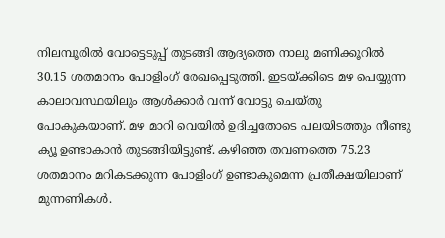നിലമ്പൂരില്‍ വോട്ടെടുപ്പ് തുടങ്ങി ആദ്യത്തെ നാലു മണിക്കൂറില്‍ 30.15 ശതമാനം പോളിംഗ് രേഖപ്പെടുത്തി. ഇടയ്ക്കിടെ മഴ പെയ്യുന്ന കാലാവസ്ഥയിലും ആള്‍ക്കാര്‍ വന്ന് വോട്ടു ചെയ്തു പോകുകയാണ്. മഴ മാറി വെയില്‍ ഉദിച്ചതോടെ പലയിടത്തും നീണ്ടു ക്യൂ ഉണ്ടാകാന്‍ തുടങ്ങിയിട്ടുണ്ട്. കഴിഞ്ഞ തവണത്തെ 75.23 ശതമാനം മറികടക്കുന്ന പോളിംഗ് ഉണ്ടാകുമെന്ന പ്രതീക്ഷയിലാണ് മുന്നണികള്‍.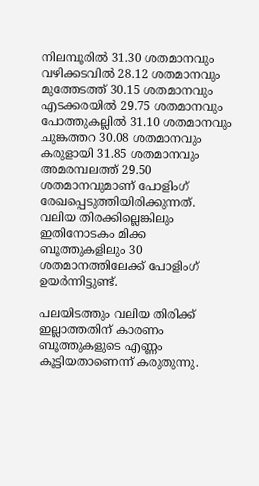നിലമ്പൂരില്‍ 31.30 ശതമാനവും വഴിക്കടവില്‍ 28.12 ശതമാനവും മുത്തേടത്ത് 30.15 ശതമാനവും എടക്കരയില്‍ 29.75 ശതമാനവും പോത്തുകല്ലില്‍ 31.10 ശതമാനവും ചുങ്കത്തറ 30.08 ശതമാനവും കരുളായി 31.85 ശതമാനവും അമരമ്പലത്ത് 29.50 ശതമാനവുമാണ് പോളിംഗ് രേഖപ്പെടുത്തിയിരിക്കുന്നത്. വലിയ തിരക്കില്ലെങ്കിലും ഇതിനോടകം മിക്ക ബൂത്തുകളിലും 30 ശതമാനത്തിലേക്ക് പോളിംഗ് ഉയര്‍ന്നിട്ടുണ്ട്.

പലയിടത്തും വലിയ തിരിക്ക് ഇല്ലാത്തതിന് കാരണം ബൂത്തുകളുടെ എണ്ണം കൂട്ടിയതാണെന്ന് കരുതുന്നു.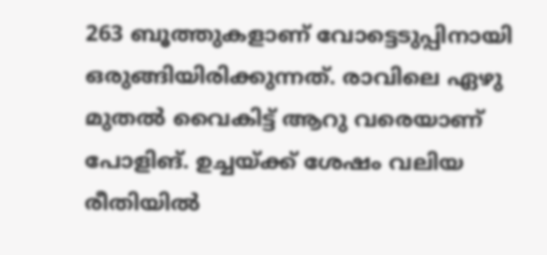263 ബൂത്തുകളാണ് വോട്ടെടുപ്പിനായി ഒരുങ്ങിയിരിക്കുന്നത്. രാവിലെ ഏഴു മുതല്‍ വൈകിട്ട് ആറു വരെയാണ് പോളിങ്. ഉച്ചയ്ക്ക് ശേഷം വലിയ രീതിയില്‍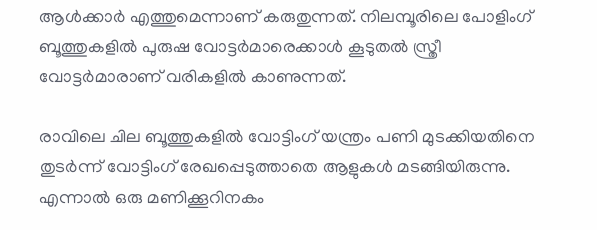ആള്‍ക്കാര്‍ എത്തുമെന്നാണ് കരുതുന്നത്. നിലമ്പൂരിലെ പോളിംഗ് ബൂത്തുകളില്‍ പുരുഷ വോട്ടര്‍മാരെക്കാള്‍ കൂടുതല്‍ സ്ത്രീ വോട്ടര്‍മാരാണ് വരികളില്‍ കാണുന്നത്.

രാവിലെ ചില ബൂത്തുകളില്‍ വോട്ടിംഗ് യന്ത്രം പണി മുടക്കിയതിനെ തുടര്‍ന്ന് വോട്ടിംഗ് രേഖപ്പെടുത്താതെ ആളുകള്‍ മടങ്ങിയിരുന്നു. എന്നാല്‍ ഒരു മണിക്കൂറിനകം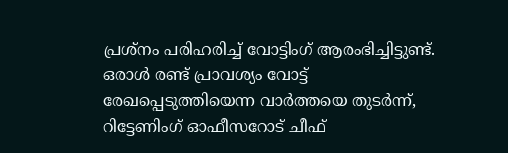പ്രശ്‌നം പരിഹരിച്ച് വോട്ടിംഗ് ആരംഭിച്ചിട്ടുണ്ട്. ഒരാള്‍ രണ്ട് പ്രാവശ്യം വോട്ട് രേഖപ്പെടുത്തിയെന്ന വാര്‍ത്തയെ തുടര്‍ന്ന്, റിട്ടേണിംഗ് ഓഫീസറോട് ചീഫ്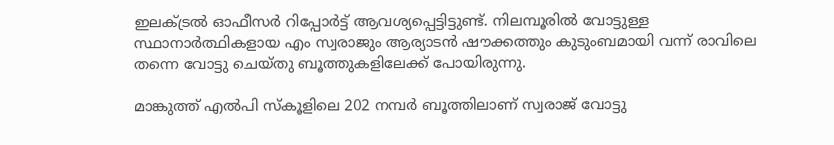ഇലക്ട്രല്‍ ഓഫീസര്‍ റിപ്പോര്‍ട്ട് ആവശ്യപ്പെട്ടിട്ടുണ്ട്. നിലമ്പൂരില്‍ വോട്ടുള്ള സ്ഥാനാര്‍ത്ഥികളായ എം സ്വരാജും ആര്യാടന്‍ ഷൗക്കത്തും കുടുംബമായി വന്ന് രാവിലെ തന്നെ വോട്ടു ചെയ്തു ബൂത്തുകളിലേക്ക് പോയിരുന്നു.

മാങ്കുത്ത് എല്‍പി സ്‌കൂളിലെ 202 നമ്പര്‍ ബൂത്തിലാണ് സ്വരാജ് വോട്ടു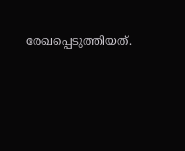രേഖപ്പെടുത്തിയത്.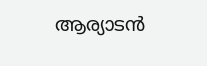ആര്യാടന്‍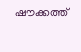ഷൗക്കത്ത്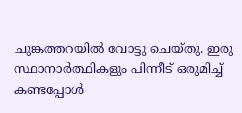ചുങ്കത്തറയില്‍ വോട്ടു ചെയ്തു. ഇരു സ്ഥാനാര്‍ത്ഥികളും പിന്നീട് ഒരുമിച്ച് കണ്ടപ്പോള്‍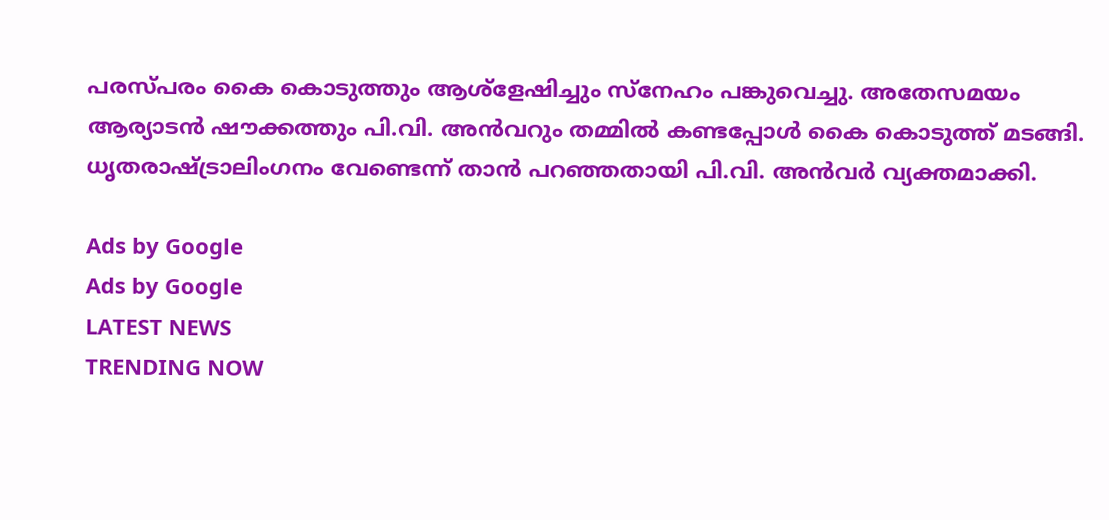പരസ്പരം കൈ കൊടുത്തും ആശ്‌ളേഷിച്ചും സ്‌നേഹം പങ്കുവെച്ചു. അതേസമയം ആര്യാടന്‍ ഷൗക്കത്തും പി.വി. അന്‍വറും തമ്മില്‍ കണ്ടപ്പോള്‍ കൈ കൊടുത്ത് മടങ്ങി. ധൃതരാഷ്ട്രാലിംഗനം വേണ്ടെന്ന് താന്‍ പറഞ്ഞതായി പി.വി. അന്‍വര്‍ വ്യക്തമാക്കി.

Ads by Google
Ads by Google
LATEST NEWS
TRENDING NOW